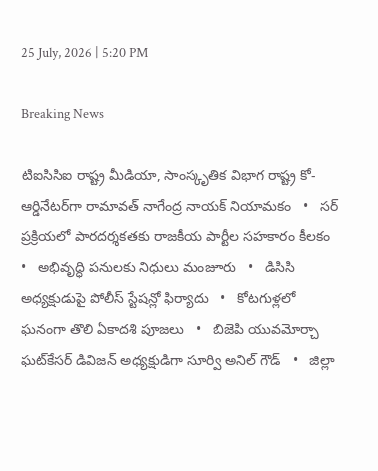25 July, 2026 | 5:20 PM

Breaking News

టిఐసిసిఐ రాష్ట్ర మీడియా, సాంస్కృతిక విభాగ రాష్ట్ర కో-ఆర్డినేటర్‌గా రామావత్ నాగేంద్ర నాయక్ నియామకం   •   సర్ ప్రక్రియలో పారదర్శకతకు రాజకీయ పార్టీల సహకారం కీలకం   •   అభివృద్ధి పనులకు నిధులు మంజూరు   •   డిసిసి అధ్యక్షుడుపై పోలీస్ స్టేషన్లో ఫిర్యాదు   •   కోటగుళ్లలో ఘనంగా తొలి ఏకాదశి పూజలు   •   బిజెపి యువమోర్చా ఘట్‌కేసర్ డివిజన్ అధ్యక్షుడిగా సూర్వి అనిల్ గౌడ్   •   జిల్లా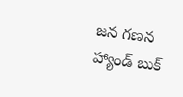జన గణన హ్యాండ్ బుక్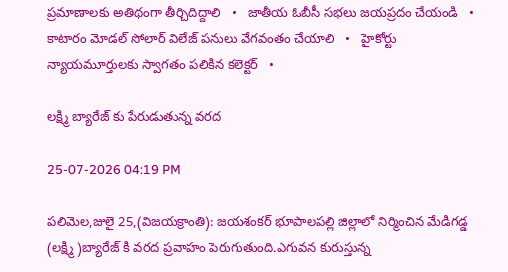ప్రమాణాలకు అతిథంగా తీర్చిదిద్దాలి   •   జాతీయ ఓబీసీ సభలు జయప్రదం చేయండి   •   కాటారం మోడల్ సోలార్ విలేజ్ పనులు వేగవంతం చేయాలి   •   హైకోర్టు న్యాయమూర్తులకు స్వాగతం పలికిన కలెక్టర్   •

లక్ష్మి బ్యారేజ్ కు పేరుడుతున్న వరద

25-07-2026 04:19 PM

పలిమెల,జులై 25,(విజయక్రాంతి): జయశంకర్ భూపాలపల్లి జిల్లాలో నిర్మించిన మేడిగడ్డ (లక్ష్మి )బ్యారేజ్ కి వరద ప్రవాహం పెరుగుతుంది.ఎగువన కురుస్తున్న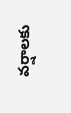వర్షాలకు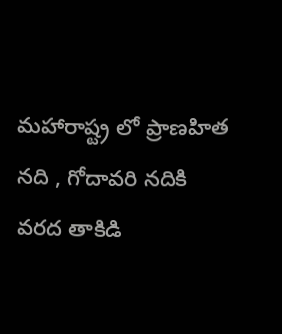మహారాష్ట్ర లో ప్రాణహిత నది , గోదావరి నదికి వరద తాకిడి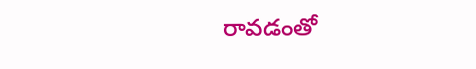రావడంతో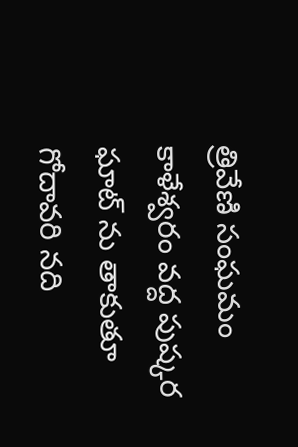త్రివేణి సంఘమం కాళేశ్వరం వద్ద పుష్కర ఘాట్ ను తాకుతూ గోదావరి నది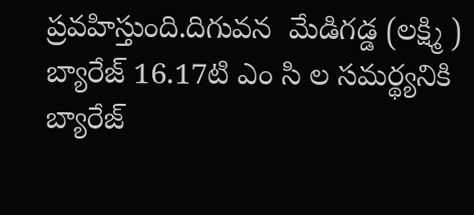ప్రవహిస్తుంది.దిగువన  మేడిగడ్డ (లక్ష్మి ) బ్యారేజ్ 16.17టి ఎం సి ల సమర్థ్యనికి బ్యారేజ్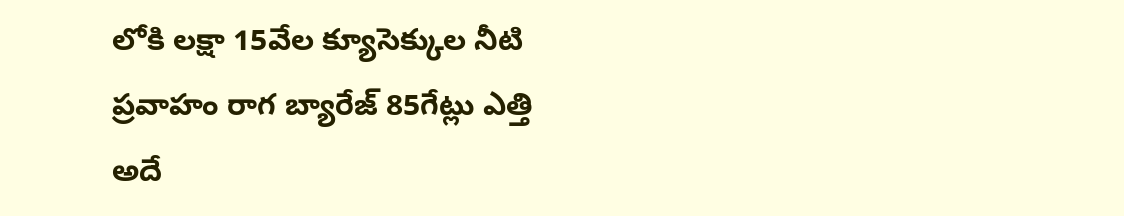లోకి లక్షా 15వేల క్యూసెక్కుల నీటి ప్రవాహం రాగ బ్యారేజ్ 85గేట్లు ఎత్తి అదే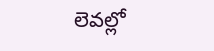లెవల్లో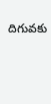దిగువకు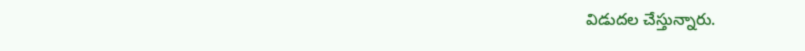విడుదల చేస్తున్నారు.